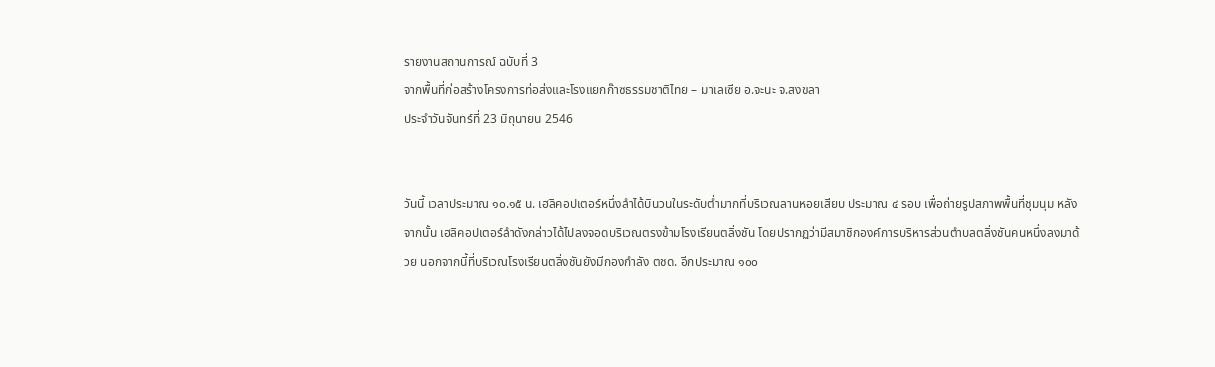รายงานสถานการณ์ ฉบับที่ 3
จากพื้นที่ก่อสร้างโครงการท่อส่งและโรงแยกก๊าซธรรมชาติไทย – มาเลเซีย อ.จะนะ จ.สงขลา
ประจำวันจันทร์ที่ 23 มิถุนายน 2546


วันนี้ เวลาประมาณ ๑๐.๑๕ น. เฮลิคอปเตอร์หนึ่งลำได้บินวนในระดับต่ำมากที่บริเวณลานหอยเสียบ ประมาณ ๔ รอบ เพื่อถ่ายรูปสภาพพื้นที่ชุมนุม หลังจากนั้น เฮลิคอปเตอร์ลำดังกล่าวได้ไปลงจอดบริเวณตรงข้ามโรงเรียนตลิ่งชัน โดยปรากฏว่ามีสมาชิกองค์การบริหารส่วนตำบลตลิ่งชันคนหนึ่งลงมาด้วย นอกจากนี้ที่บริเวณโรงเรียนตลิ่งชันยังมีกองกำลัง ตชด. อีกประมาณ ๑๐๐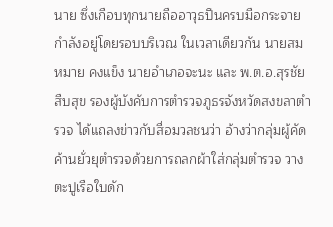นาย ซึ่งเกือบทุกนายถืออาวุธปืนครบมือกระจายกำลังอยู่โดยรอบบริเวณ ในเวลาเดียวกัน นายสมหมาย คงแข็ง นายอำเภอจะนะ และ พ.ต.อ.สุรชัย สืบสุข รองผู้บังคับการตำรวจภูธรจังหวัดสงขลาตำรวจ ได้แถลงข่าวกับสื่อมวลชนว่า อ้างว่ากลุ่มผู้คัดค้านยั่วยุตำรวจด้วยการถลกผ้าใส่กลุ่มตำรวจ วางตะปูเรือใบดัก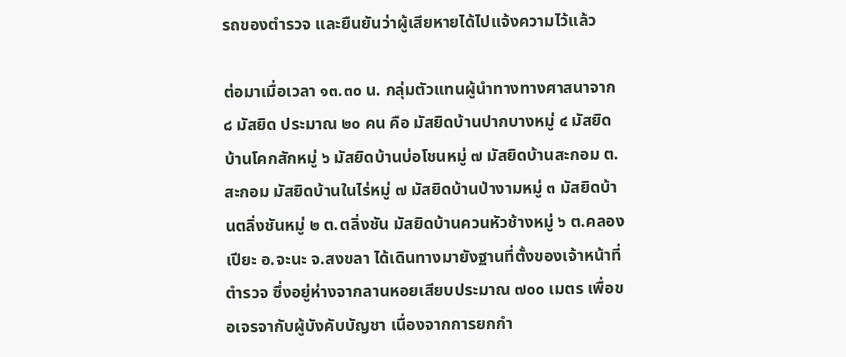รถของตำรวจ และยืนยันว่าผู้เสียหายได้ไปแจ้งความไว้แล้ว

ต่อมาเมื่อเวลา ๑๓.๓๐ น. กลุ่มตัวแทนผู้นำทางทางศาสนาจาก ๘ มัสยิด ประมาณ ๒๐ คน คือ มัสยิดบ้านปากบางหมู่ ๔ มัสยิดบ้านโคกสักหมู่ ๖ มัสยิดบ้านบ่อโชนหมู่ ๗ มัสยิดบ้านสะกอม ต.สะกอม มัสยิดบ้านในไร่หมู่ ๗ มัสยิดบ้านป่างามหมู่ ๓ มัสยิดบ้านตลิ่งชันหมู่ ๒ ต.ตลิ่งชัน มัสยิดบ้านควนหัวช้างหมู่ ๖ ต.คลองเปียะ อ.จะนะ จ.สงขลา ได้เดินทางมายังฐานที่ตั้งของเจ้าหน้าที่ตำรวจ ซึ่งอยู่ห่างจากลานหอยเสียบประมาณ ๗๐๐ เมตร เพื่อขอเจรจากับผู้บังคับบัญชา เนื่องจากการยกกำ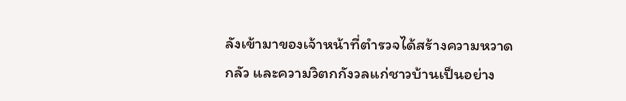ลังเข้ามาของเจ้าหน้าที่ตำรวจได้สร้างความหวาดกลัว และความวิตกกังวลแก่ชาวบ้านเป็นอย่าง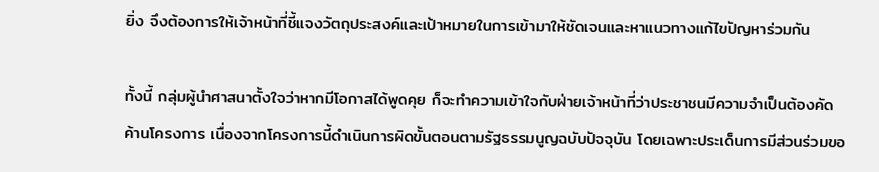ยิ่ง จึงต้องการให้เจ้าหน้าที่ชี้แจงวัตถุประสงค์และเป้าหมายในการเข้ามาให้ชัดเจนและหาแนวทางแก้ไขปัญหาร่วมกัน

ทั้งนี้ กลุ่มผู้นำศาสนาตั้งใจว่าหากมีโอกาสได้พูดคุย ก็จะทำความเข้าใจกับฝ่ายเจ้าหน้าที่ว่าประชาชนมีความจำเป็นต้องคัดค้านโครงการ เนื่องจากโครงการนี้ดำเนินการผิดขั้นตอนตามรัฐธรรมนูญฉบับปัจจุบัน โดยเฉพาะประเด็นการมีส่วนร่วมขอ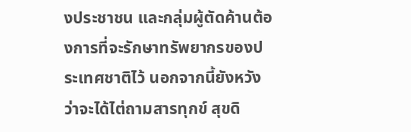งประชาชน และกลุ่มผู้ตัดค้านต้องการที่จะรักษาทรัพยากรของประเทศชาติไว้ นอกจากนี้ยังหวังว่าจะได้ไต่ถามสารทุกข์ สุขดิ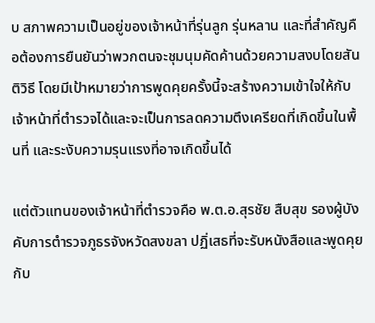บ สภาพความเป็นอยู่ของเจ้าหน้าที่รุ่นลูก รุ่นหลาน และที่สำคัญคือต้องการยืนยันว่าพวกตนจะชุมนุมคัดค้านด้วยความสงบโดยสันติวิธี โดยมีเป้าหมายว่าการพูดคุยครั้งนี้จะสร้างความเข้าใจให้กับเจ้าหน้าที่ตำรวจได้และจะเป็นการลดความตึงเครียดที่เกิดขึ้นในพื้นที่ และระงับความรุนแรงที่อาจเกิดขึ้นได้

แต่ตัวแทนของเจ้าหน้าที่ตำรวจคือ พ.ต.อ.สุรชัย สืบสุข รองผู้บังคับการตำรวจภูธรจังหวัดสงขลา ปฏิ่เสธที่จะรับหนังสือและพูดคุยกับ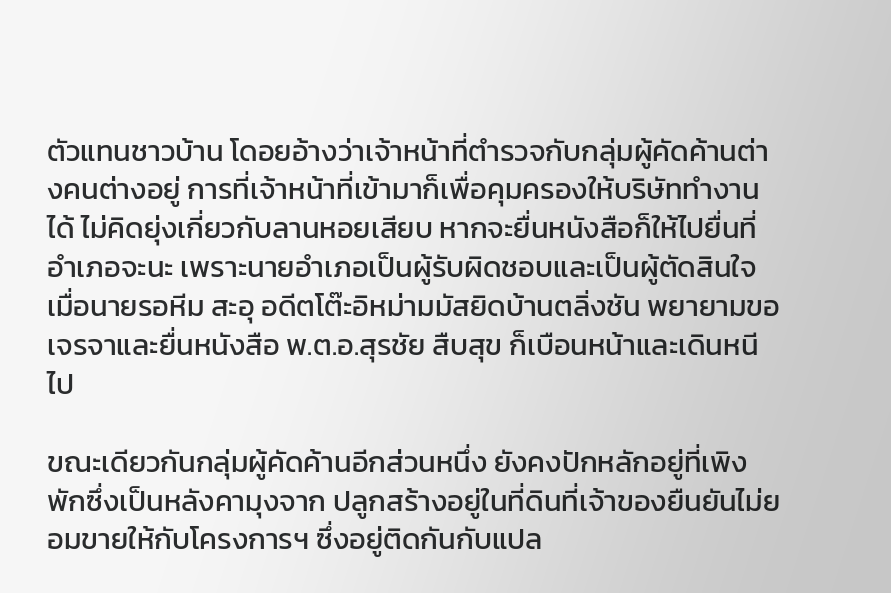ตัวแทนชาวบ้าน โดอยอ้างว่าเจ้าหน้าที่ตำรวจกับกลุ่มผู้คัดค้านต่างคนต่างอยู่ การที่เจ้าหน้าที่เข้ามาก็เพื่อคุมครองให้บริษัททำงานได้ ไม่คิดยุ่งเกี่ยวกับลานหอยเสียบ หากจะยื่นหนังสือก็ให้ไปยื่นที่อำเภอจะนะ เพราะนายอำเภอเป็นผู้รับผิดชอบและเป็นผู้ตัดสินใจ เมื่อนายรอหีม สะอุ อดีตโต๊ะอิหม่ามมัสยิดบ้านตลิ่งชัน พยายามขอเจรจาและยื่นหนังสือ พ.ต.อ.สุรชัย สืบสุข ก็เบือนหน้าและเดินหนีไป

ขณะเดียวกันกลุ่มผู้คัดค้านอีกส่วนหนึ่ง ยังคงปักหลักอยู่ที่เพิงพักซึ่งเป็นหลังคามุงจาก ปลูกสร้างอยู่ในที่ดินที่เจ้าของยืนยันไม่ยอมขายให้กับโครงการฯ ซึ่งอยู่ติดกันกับแปล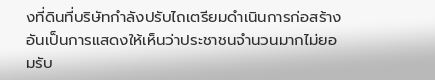งที่ดินที่บริษัทกำลังปรับไถเตรียมดำเนินการก่อสร้าง อันเป็นการแสดงให้เห็นว่าประชาชนจำนวนมากไม่ยอมรับ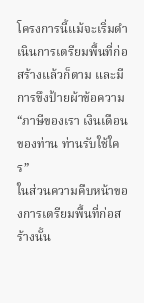โครงการนี้แม้จะเริ่มดำเนินการเตรียมพื้นที่ก่อสร้างแล้วก็ตาม และมีการขึงป้ายผ้าข้อความ “ภาษีของเรา เงินเดือนของท่าน ท่านรับใช้ใคร”
ในส่วนความคืบหน้าของการเตรียมพื้นที่ก่อสร้างนั้น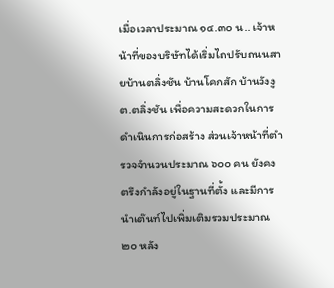เมื่อเวลาประมาณ ๑๔.๓๐ น.. เจ้าหน้าที่ของบริษัทได้เริ่มไถปรับถนนสายบ้านตลิ่งชัน บ้านโคกสัก บ้านวังงู ต.ตลิ่งชัน เพื่อความสะดวกในการดำเนินการก่อสร้าง ส่วนเจ้าหน้าที่ตำรวจจำนวนประมาณ ๖๐๐ คน ยังคงตรึงกำลังอยู่ในฐานที่ตั้ง และมีการนำเต๊นท์ไปเพิ่มเติมรวมประมาณ ๒๐ หลัง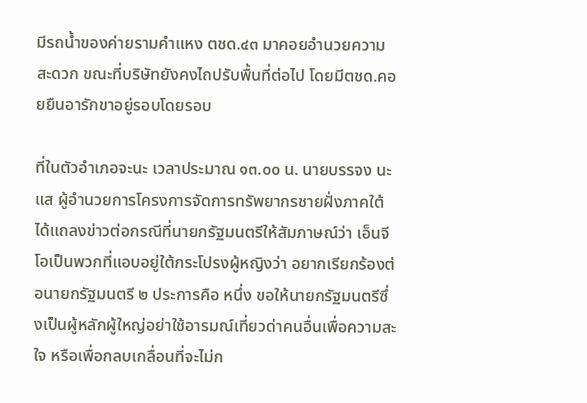มีรถน้ำของค่ายรามคำแหง ตชด.๔๓ มาคอยอำนวยความสะดวก ขณะที่บริษัทยังคงไถปรับพื้นที่ต่อไป โดยมีตชด.คอยยืนอารักขาอยู่รอบโดยรอบ

ที่ในตัวอำเภอจะนะ เวลาประมาณ ๑๓.๐๐ น. นายบรรจง นะแส ผู้อำนวยการโครงการจัดการทรัพยากรชายฝั่งภาคใต้ ได้แถลงข่าวต่อกรณีที่นายกรัฐมนตรีให้สัมภาษณ์ว่า เอ็นจีโอเป็นพวกที่แอบอยู่ใต้กระโปรงผู้หญิงว่า อยากเรียกร้องต่อนายกรัฐมนตรี ๒ ประการคือ หนึ่ง ขอให้นายกรัฐมนตรีซึ่งเป็นผู้หลักผู้ใหญ่อย่าใช้อารมณ์เที่ยวด่าคนอื่นเพื่อความสะใจ หรือเพื่อกลบเกลื่อนที่จะไม่ก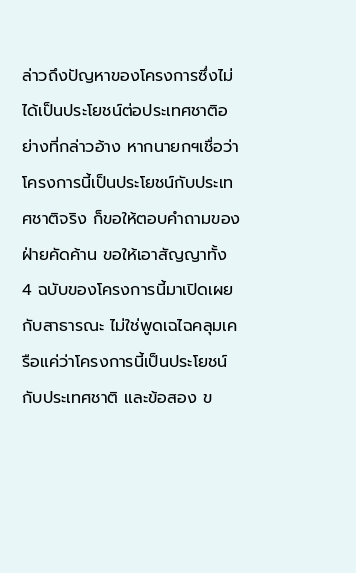ล่าวถึงปัญหาของโครงการซึ่งไม่ได้เป็นประโยชน์ต่อประเทศชาติอย่างที่กล่าวอ้าง หากนายกฯเชื่อว่าโครงการนี้เป็นประโยชน์กับประเทศชาติจริง ก็ขอให้ตอบคำถามของฝ่ายคัดค้าน ขอให้เอาสัญญาทั้ง 4 ฉบับของโครงการนี้มาเปิดเผยกับสาธารณะ ไม่ใช่พูดเฉไฉคลุมเครือแค่ว่าโครงการนี้เป็นประโยชน์กับประเทศชาติ และข้อสอง ข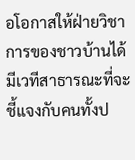อโอกาสให้ฝ่ายวิชาการของชาวบ้านได้มีเวทีสาธารณะที่จะชี้แจงกับคนทั้งป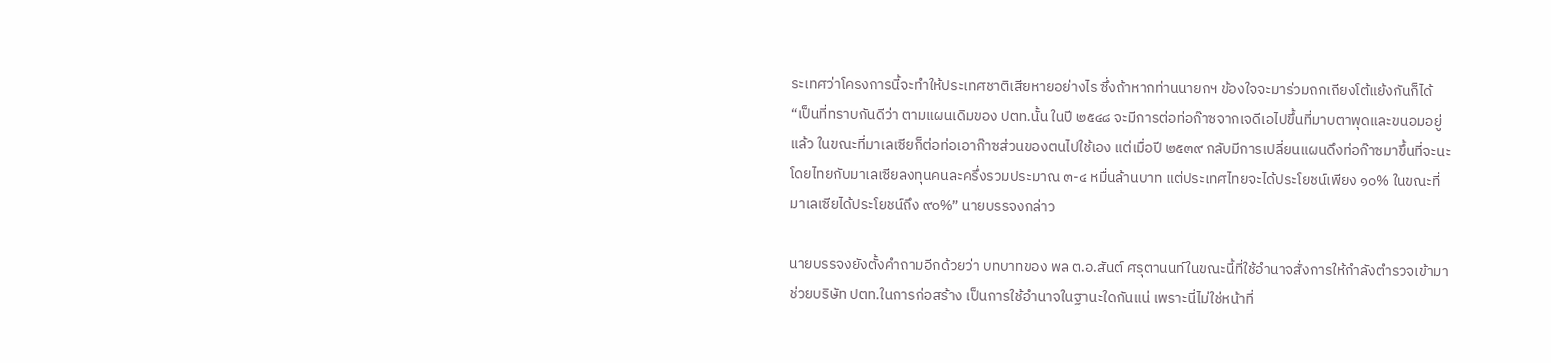ระเทศว่าโครงการนี้จะทำให้ประเทศชาติเสียหายอย่างไร ซึ่งถ้าหากท่านนายกฯ ข้องใจจะมาร่วมถกเถียงโต้แย้งกันก็ได้ “เป็นที่ทราบกันดีว่า ตามแผนเดิมของ ปตท.นั้น ในปี ๒๕๔๘ จะมีการต่อท่อก๊าซจากเจดีเอไปขึ้นที่มาบตาพุดและขนอมอยู่แล้ว ในขณะที่มาเลเซียก็ต่อท่อเอาก๊าซส่วนของตนไปใช้เอง แต่เมื่อปี ๒๕๓๙ กลับมีการเปลี่ยนแผนดึงท่อก๊าซมาขึ้นที่จะนะ โดยไทยกับมาเลเซียลงทุนคนละครึ่งรวมประมาณ ๓-๔ หมื่นล้านบาท แต่ประเทศไทยจะได้ประโยชน์เพียง ๑๐% ในขณะที่มาเลเซียได้ประโยชน์ถึง ๙๐%” นายบรรจงกล่าว

นายบรรจงยังตั้งคำถามอีกด้วยว่า บทบาทของ พล ต.อ.สันต์ ศรุตานนท์ในขณะนี้ที่ใช้อำนาจสั่งการให้กำลังตำรวจเข้ามาช่วยบริษัท ปตท.ในการก่อสร้าง เป็นการใช้อำนาจในฐานะใดกันแน่ เพราะนี่ไม่ใช่หน้าที่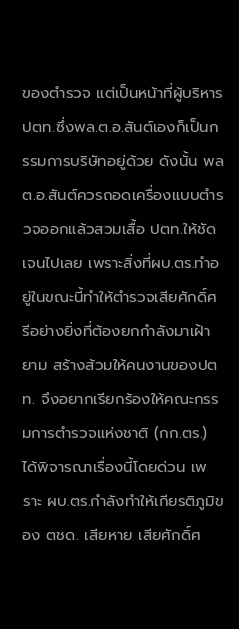ของตำรวจ แต่เป็นหน้าที่ผู้บริหารปตท.ซึ่งพล.ต.อ.สันต์เองก็เป็นกรรมการบริษัทอยู่ด้วย ดังนั้น พล ต.อ.สันต์ควรถอดเครื่องแบบตำรวจออกแล้วสวมเสื้อ ปตท.ให้ชัดเจนไปเลย เพราะสิ่งที่ผบ.ตร.ทำอยู่ในขณะนี้ทำให้ตำรวจเสียศักดิ์ศรีอย่างยิ่งที่ต้องยกกำลังมาเฝ้ายาม สร้างส้วมให้คนงานของปตท. จึงอยากเรียกร้องให้คณะกรรมการตำรวจแห่งชาติ (กก.ตร.) ได้พิจารณาเรื่องนี้โดยด่วน เพราะ ผบ.ตร.กำลังทำให้เกียรติภูมิของ ตชด. เสียหาย เสียศักดิ์ศ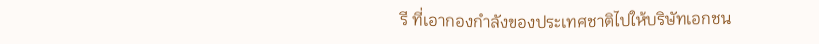รี ที่เอากองกำลังของประเทศชาติไปให้บริษัทเอกชน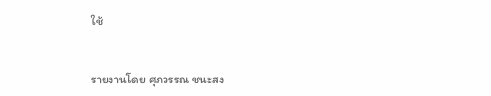ใช้


รายงานโดย ศุภวรรณ ชนะสง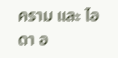คราม และ ไอดา อ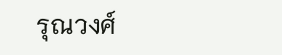รุณวงศ์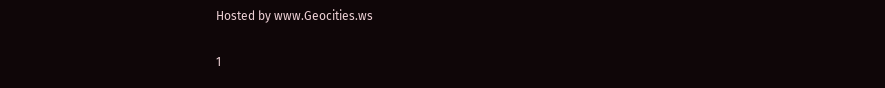Hosted by www.Geocities.ws

1